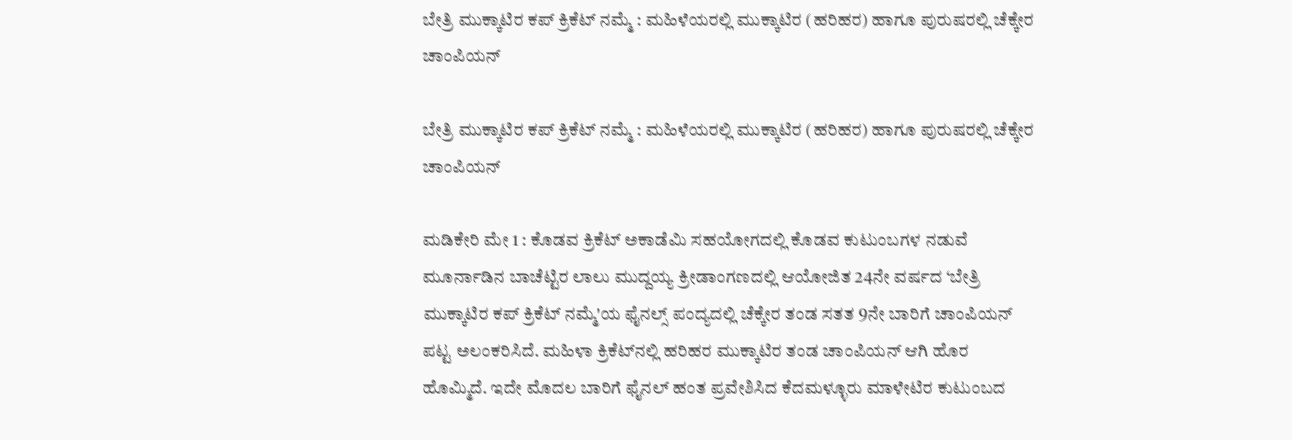ಬೇತ್ರಿ ಮುಕ್ಕಾಟಿರ ಕಪ್ ಕ್ರಿಕೆಟ್ ನಮ್ಮೆ : ಮಹಿಳೆಯರಲ್ಲಿ ಮುಕ್ಕಾಟಿರ (ಹರಿಹರ) ಹಾಗೂ ಪುರುಷರಲ್ಲಿ ಚೆಕ್ಕೇರ ಚಾಂಪಿಯನ್

ಬೇತ್ರಿ ಮುಕ್ಕಾಟಿರ ಕಪ್ ಕ್ರಿಕೆಟ್ ನಮ್ಮೆ : ಮಹಿಳೆಯರಲ್ಲಿ ಮುಕ್ಕಾಟಿರ (ಹರಿಹರ) ಹಾಗೂ ಪುರುಷರಲ್ಲಿ ಚೆಕ್ಕೇರ ಚಾಂಪಿಯನ್

ಮಡಿಕೇರಿ ಮೇ 1 : ಕೊಡವ ಕ್ರಿಕೆಟ್ ಅಕಾಡೆಮಿ ಸಹಯೋಗದಲ್ಲಿ ಕೊಡವ ಕುಟುಂಬಗಳ ನಡುವೆ ಮೂರ್ನಾಡಿನ ಬಾಚೆಟ್ಟಿರ ಲಾಲು ಮುದ್ದಯ್ಯ ಕ್ರೀಡಾಂಗಣದಲ್ಲಿ ಆಯೋಜಿತ 24ನೇ ವರ್ಷದ ‘ಬೇತ್ರಿ ಮುಕ್ಕಾಟಿರ ಕಪ್ ಕ್ರಿಕೆಟ್ ನಮ್ಮೆ'ಯ ಫೈನಲ್ಸ್ ಪಂದ್ಯದಲ್ಲಿ ಚೆಕ್ಕೇರ ತಂಡ ಸತತ 9ನೇ ಬಾರಿಗೆ ಚಾಂಪಿಯನ್ ಪಟ್ಟ ಅಲಂಕರಿಸಿದೆ. ಮಹಿಳಾ ಕ್ರಿಕೆಟ್‌ನಲ್ಲಿ ಹರಿಹರ ಮುಕ್ಕಾಟಿರ ತಂಡ ಚಾಂಪಿಯನ್ ಆಗಿ ಹೊರ ಹೊಮ್ಮಿದೆ. ಇದೇ ಮೊದಲ ಬಾರಿಗೆ ಫೈನಲ್ ಹಂತ ಪ್ರವೇಶಿಸಿದ ಕೆದಮಳ್ಳೂರು ಮಾಳೇಟಿರ ಕುಟುಂಬದ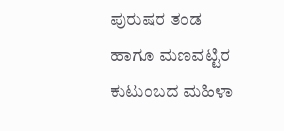ಪುರುಷರ ತಂಡ ಹಾಗೂ ಮಣವಟ್ಟಿರ ಕುಟುಂಬದ ಮಹಿಳಾ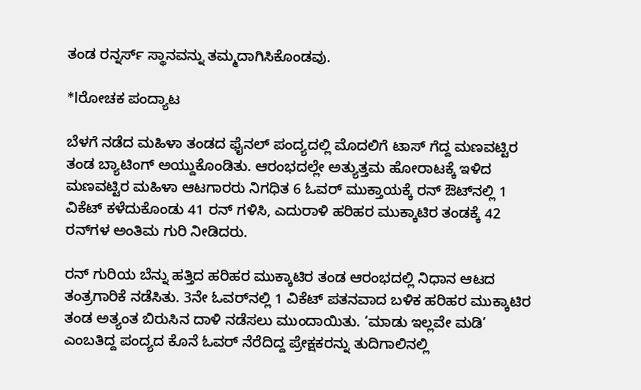ತಂಡ ರನ್ನರ್ಸ್ ಸ್ಥಾನವನ್ನು ತಮ್ಮದಾಗಿಸಿಕೊಂಡವು.

*lರೋಚಕ ಪಂದ್ಯಾಟ

ಬೆಳಗೆ ನಡೆದ ಮಹಿಳಾ ತಂಡದ ಫೈನಲ್ ಪಂದ್ಯದಲ್ಲಿ ಮೊದಲಿಗೆ ಟಾಸ್ ಗೆದ್ದ ಮಣವಟ್ಟಿರ ತಂಡ ಬ್ಯಾಟಿಂಗ್ ಅಯ್ದುಕೊಂಡಿತು. ಆರಂಭದಲ್ಲೇ ಅತ್ಯುತ್ತಮ ಹೋರಾಟಕ್ಕೆ ಇಳಿದ ಮಣವಟ್ಟಿರ ಮಹಿಳಾ ಆಟಗಾರರು ನಿಗಧಿತ 6 ಓವರ್ ಮುಕ್ತಾಯಕ್ಕೆ ರನ್ ಔಟ್‌ನಲ್ಲಿ 1 ವಿಕೆಟ್ ಕಳೆದುಕೊಂಡು 41 ರನ್ ಗಳಿಸಿ, ಎದುರಾಳಿ ಹರಿಹರ ಮುಕ್ಕಾಟಿರ ತಂಡಕ್ಕೆ 42 ರನ್‌ಗಳ ಅಂತಿಮ ಗುರಿ ನೀಡಿದರು.

ರನ್ ಗುರಿಯ ಬೆನ್ನು ಹತ್ತಿದ ಹರಿಹರ ಮುಕ್ಕಾಟಿರ ತಂಡ ಆರಂಭದಲ್ಲಿ ನಿಧಾನ ಆಟದ ತಂತ್ರಗಾರಿಕೆ ನಡೆಸಿತು. 3ನೇ ಓವರ್‌ನಲ್ಲಿ 1 ವಿಕೆಟ್ ಪತನವಾದ ಬಳಿಕ ಹರಿಹರ ಮುಕ್ಕಾಟಿರ ತಂಡ ಅತ್ಯಂತ ಬಿರುಸಿನ ದಾಳಿ ನಡೆಸಲು ಮುಂದಾಯಿತು. ‘ಮಾಡು ಇಲ್ಲವೇ ಮಡಿ’ ಎಂಬತಿದ್ದ ಪಂದ್ಯದ ಕೊನೆ ಓವರ್ ನೆರೆದಿದ್ದ ಪ್ರೇಕ್ಷಕರನ್ನು ತುದಿಗಾಲಿನಲ್ಲಿ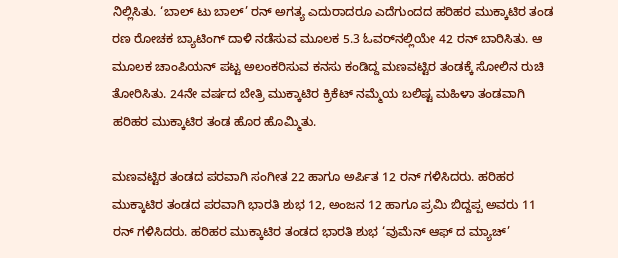ನಿಲ್ಲಿಸಿತು. ‘ಬಾಲ್ ಟು ಬಾಲ್’ ರನ್ ಅಗತ್ಯ ಎದುರಾದರೂ ಎದೆಗುಂದದ ಹರಿಹರ ಮುಕ್ಕಾಟಿರ ತಂಡ ರಣ ರೋಚಕ ಬ್ಯಾಟಿಂಗ್ ದಾಳಿ ನಡೆಸುವ ಮೂಲಕ 5.3 ಓವರ್‌ನಲ್ಲಿಯೇ 42 ರನ್ ಬಾರಿಸಿತು. ಆ ಮೂಲಕ ಚಾಂಪಿಯನ್ ಪಟ್ಟ ಅಲಂಕರಿಸುವ ಕನಸು ಕಂಡಿದ್ದ ಮಣವಟ್ಟಿರ ತಂಡಕ್ಕೆ ಸೋಲಿನ ರುಚಿ ತೋರಿಸಿತು. 24ನೇ ವರ್ಷದ ಬೇತ್ರಿ ಮುಕ್ಕಾಟಿರ ಕ್ರಿಕೆಟ್ ನಮ್ಮೆಯ ಬಲಿಷ್ಟ ಮಹಿಳಾ ತಂಡವಾಗಿ ಹರಿಹರ ಮುಕ್ಕಾಟಿರ ತಂಡ ಹೊರ ಹೊಮ್ಮಿತು.

ಮಣವಟ್ಟಿರ ತಂಡದ ಪರವಾಗಿ ಸಂಗೀತ 22 ಹಾಗೂ ಅರ್ಪಿತ 12 ರನ್ ಗಳಿಸಿದರು. ಹರಿಹರ ಮುಕ್ಕಾಟಿರ ತಂಡದ ಪರವಾಗಿ ಭಾರತಿ ಶುಭ 12, ಅಂಜನ 12 ಹಾಗೂ ಪ್ರಮಿ ಬಿದ್ದಪ್ಪ ಅವರು 11 ರನ್ ಗಳಿಸಿದರು. ಹರಿಹರ ಮುಕ್ಕಾಟಿರ ತಂಡದ ಭಾರತಿ ಶುಭ ‘ವುಮೆನ್ ಆಫ್ ದ ಮ್ಯಾಚ್’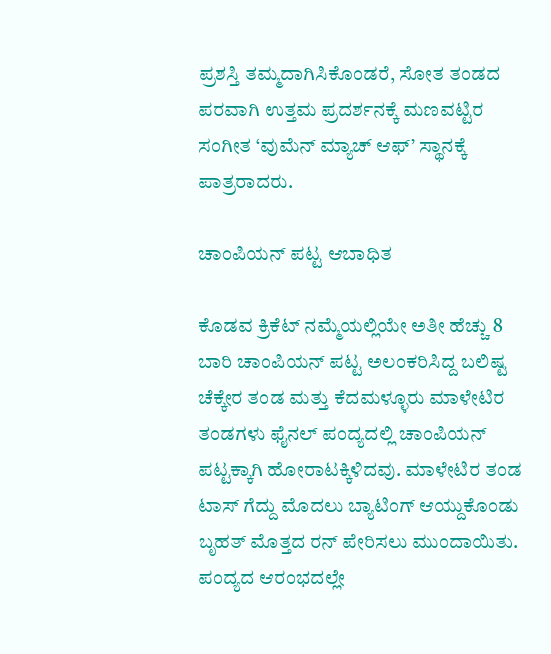ಪ್ರಶಸ್ತಿ ತಮ್ಮದಾಗಿಸಿಕೊಂಡರೆ, ಸೋತ ತಂಡದ ಪರವಾಗಿ ಉತ್ತಮ ಪ್ರದರ್ಶನಕ್ಕೆ ಮಣವಟ್ಟಿರ ಸಂಗೀತ ‘ವುಮೆನ್ ಮ್ಯಾಚ್ ಆಫ್’ ಸ್ಥಾನಕ್ಕೆ ಪಾತ್ರರಾದರು.

ಚಾಂಪಿಯನ್ ಪಟ್ಟ ಆಬಾಧಿತ

ಕೊಡವ ಕ್ರಿಕೆಟ್ ನಮ್ಮೆಯಲ್ಲಿಯೇ ಅತೀ ಹೆಚ್ಚು 8 ಬಾರಿ ಚಾಂಪಿಯನ್ ಪಟ್ಟ ಅಲಂಕರಿಸಿದ್ದ ಬಲಿಷ್ಟ ಚೆಕ್ಕೇರ ತಂಡ ಮತ್ತು ಕೆದಮಳ್ಳೂರು ಮಾಳೇಟಿರ ತಂಡಗಳು ಫೈನಲ್ ಪಂದ್ಯದಲ್ಲಿ ಚಾಂಪಿಯನ್ ಪಟ್ಟಕ್ಕಾಗಿ ಹೋರಾಟಕ್ಕಿಳಿದವು. ಮಾಳೇಟಿರ ತಂಡ ಟಾಸ್ ಗೆದ್ದು ಮೊದಲು ಬ್ಯಾಟಿಂಗ್ ಆಯ್ದುಕೊಂಡು ಬೃಹತ್ ಮೊತ್ತದ ರನ್ ಪೇರಿಸಲು ಮುಂದಾಯಿತು. ಪಂದ್ಯದ ಆರಂಭದಲ್ಲೇ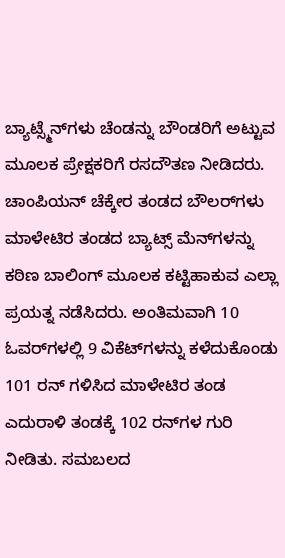ಬ್ಯಾಟ್ಸ್ಮೆನ್‌ಗಳು ಚೆಂಡನ್ನು ಬೌಂಡರಿಗೆ ಅಟ್ಟುವ ಮೂಲಕ ಪ್ರೇಕ್ಷಕರಿಗೆ ರಸದೌತಣ ನೀಡಿದರು. ಚಾಂಪಿಯನ್ ಚೆಕ್ಕೇರ ತಂಡದ ಬೌಲರ್‌ಗಳು ಮಾಳೇಟಿರ ತಂಡದ ಬ್ಯಾಟ್ಸ್ ಮೆನ್‌ಗಳನ್ನು ಕಠಿಣ ಬಾಲಿಂಗ್ ಮೂಲಕ ಕಟ್ಟಿಹಾಕುವ ಎಲ್ಲಾ ಪ್ರಯತ್ನ ನಡೆಸಿದರು. ಅಂತಿಮವಾಗಿ 10 ಓವರ್‌ಗಳಲ್ಲಿ 9 ವಿಕೆಟ್‌ಗಳನ್ನು ಕಳೆದುಕೊಂಡು 101 ರನ್ ಗಳಿಸಿದ ಮಾಳೇಟಿರ ತಂಡ ಎದುರಾಳಿ ತಂಡಕ್ಕೆ 102 ರನ್‌ಗಳ ಗುರಿ ನೀಡಿತು. ಸಮಬಲದ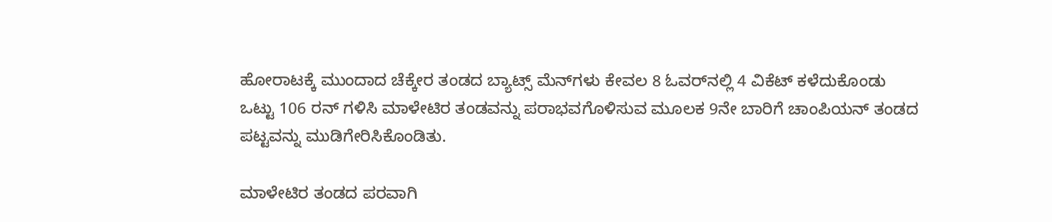ಹೋರಾಟಕ್ಕೆ ಮುಂದಾದ ಚೆಕ್ಕೇರ ತಂಡದ ಬ್ಯಾಟ್ಸ್ ಮೆನ್‌ಗಳು ಕೇವಲ 8 ಓವರ್‌ನಲ್ಲಿ 4 ವಿಕೆಟ್ ಕಳೆದುಕೊಂಡು ಒಟ್ಟು 106 ರನ್ ಗಳಿಸಿ ಮಾಳೇಟಿರ ತಂಡವನ್ನು ಪರಾಭವಗೊಳಿಸುವ ಮೂಲಕ 9ನೇ ಬಾರಿಗೆ ಚಾಂಪಿಯನ್ ತಂಡದ ಪಟ್ಟವನ್ನು ಮುಡಿಗೇರಿಸಿಕೊಂಡಿತು.

ಮಾಳೇಟಿರ ತಂಡದ ಪರವಾಗಿ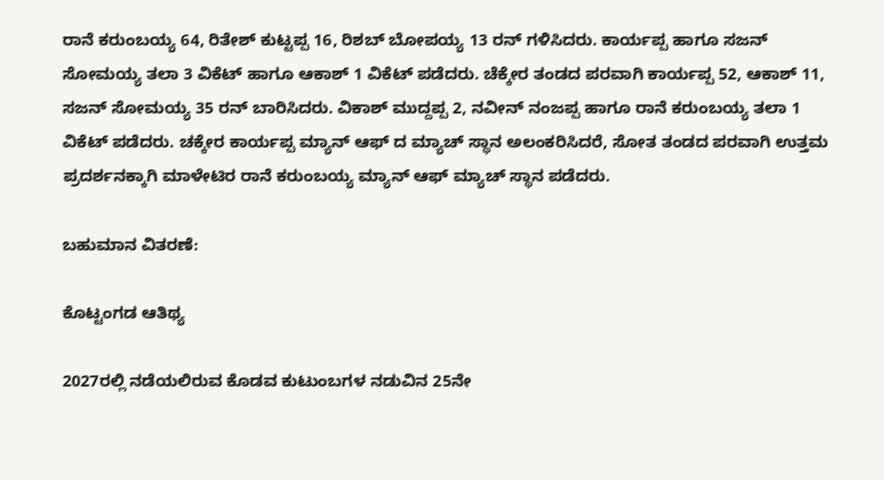ರಾನೆ ಕರುಂಬಯ್ಯ 64, ರಿತೇಶ್ ಕುಟ್ಟಪ್ಪ 16, ರಿಶಬ್ ಬೋಪಯ್ಯ 13 ರನ್ ಗಳಿಸಿದರು. ಕಾರ್ಯಪ್ಪ ಹಾಗೂ ಸಜನ್ ಸೋಮಯ್ಯ ತಲಾ 3 ವಿಕೆಟ್ ಹಾಗೂ ಆಕಾಶ್ 1 ವಿಕೆಟ್ ಪಡೆದರು. ಚೆಕ್ಕೇರ ತಂಡದ ಪರವಾಗಿ ಕಾರ್ಯಪ್ಪ 52, ಆಕಾಶ್ 11, ಸಜನ್ ಸೋಮಯ್ಯ 35 ರನ್ ಬಾರಿಸಿದರು. ವಿಕಾಶ್ ಮುದ್ದಪ್ಪ 2, ನವೀನ್ ನಂಜಪ್ಪ ಹಾಗೂ ರಾನೆ ಕರುಂಬಯ್ಯ ತಲಾ 1 ವಿಕೆಟ್ ಪಡೆದರು. ಚಕ್ಕೇರ ಕಾರ್ಯಪ್ಪ ಮ್ಯಾನ್ ಆಫ್ ದ ಮ್ಯಾಚ್ ಸ್ಥಾನ ಅಲಂಕರಿಸಿದರೆ, ಸೋತ ತಂಡದ ಪರವಾಗಿ ಉತ್ತಮ ಪ್ರದರ್ಶನಕ್ಕಾಗಿ ಮಾಳೇಟಿರ ರಾನೆ ಕರುಂಬಯ್ಯ ಮ್ಯಾನ್ ಆಫ್ ಮ್ಯಾಚ್ ಸ್ಥಾನ ಪಡೆದರು.

ಬಹುಮಾನ ವಿತರಣೆ:

ಕೊಟ್ಟಂಗಡ ಆತಿಥ್ಯ

2027ರಲ್ಲಿ ನಡೆಯಲಿರುವ ಕೊಡವ ಕುಟುಂಬಗಳ ನಡುವಿನ 25ನೇ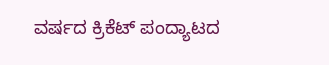ವರ್ಷದ ಕ್ರಿಕೆಟ್ ಪಂದ್ಯಾಟದ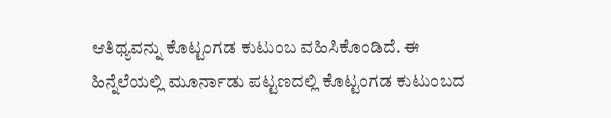ಆತಿಥ್ಯವನ್ನು ಕೊಟ್ಟಂಗಡ ಕುಟುಂಬ ವಹಿಸಿಕೊಂಡಿದೆ. ಈ ಹಿನ್ನೆಲೆಯಲ್ಲಿ ಮೂರ್ನಾಡು ಪಟ್ಟಣದಲ್ಲಿ ಕೊಟ್ಟಂಗಡ ಕುಟುಂಬದ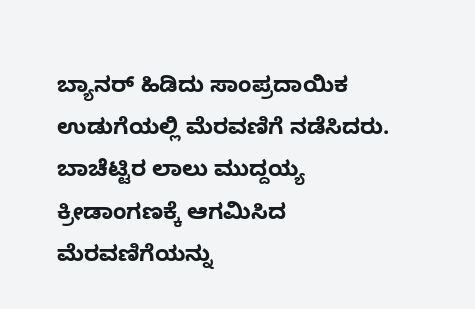ಬ್ಯಾನರ್ ಹಿಡಿದು ಸಾಂಪ್ರದಾಯಿಕ ಉಡುಗೆಯಲ್ಲಿ ಮೆರವಣಿಗೆ ನಡೆಸಿದರು. ಬಾಚೆಟ್ಟಿರ ಲಾಲು ಮುದ್ದಯ್ಯ ಕ್ರೀಡಾಂಗಣಕ್ಕೆ ಆಗಮಿಸಿದ ಮೆರವಣಿಗೆಯನ್ನು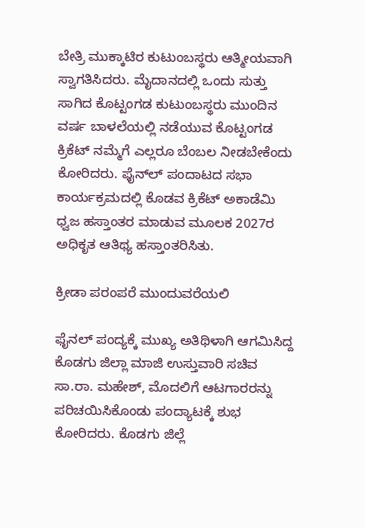ಬೇತ್ರಿ ಮುಕ್ಕಾಟಿರ ಕುಟುಂಬಸ್ಥರು ಆತ್ಮೀಯವಾಗಿ ಸ್ವಾಗತಿಸಿದರು. ಮೈದಾನದಲ್ಲಿ ಒಂದು ಸುತ್ತು ಸಾಗಿದ ಕೊಟ್ಟಂಗಡ ಕುಟುಂಬಸ್ಥರು ಮುಂದಿನ ವರ್ಷ ಬಾಳಲೆಯಲ್ಲಿ ನಡೆಯುವ ಕೊಟ್ಟಂಗಡ ಕ್ರಿಕೆಟ್ ನಮ್ಮೆಗೆ ಎಲ್ಲರೂ ಬೆಂಬಲ ನೀಡಬೇಕೆಂದು ಕೋರಿದರು. ಫೈನ್‌ಲ್ ಪಂದಾಟದ ಸಭಾ ಕಾರ್ಯಕ್ರಮದಲ್ಲಿ ಕೊಡವ ಕ್ರಿಕೆಟ್ ಅಕಾಡೆಮಿ ಧ್ವಜ ಹಸ್ತಾಂತರ ಮಾಡುವ ಮೂಲಕ 2027ರ ಅಧಿಕೃತ ಆತಿಥ್ಯ ಹಸ್ತಾಂತರಿಸಿತು.

ಕ್ರೀಡಾ ಪರಂಪರೆ ಮುಂದುವರೆಯಲಿ

ಫೈನಲ್ ಪಂದ್ಯಕ್ಕೆ ಮುಖ್ಯ ಅತಿಥಿಳಾಗಿ ಆಗಮಿಸಿದ್ದ ಕೊಡಗು ಜಿಲ್ಲಾ ಮಾಜಿ ಉಸ್ತುವಾರಿ ಸಚಿವ ಸಾ.ರಾ. ಮಹೇಶ್, ಮೊದಲಿಗೆ ಆಟಗಾರರನ್ನು ಪರಿಚಯಿಸಿಕೊಂಡು ಪಂದ್ಯಾಟಕ್ಕೆ ಶುಭ ಕೋರಿದರು. ಕೊಡಗು ಜಿಲ್ಲೆ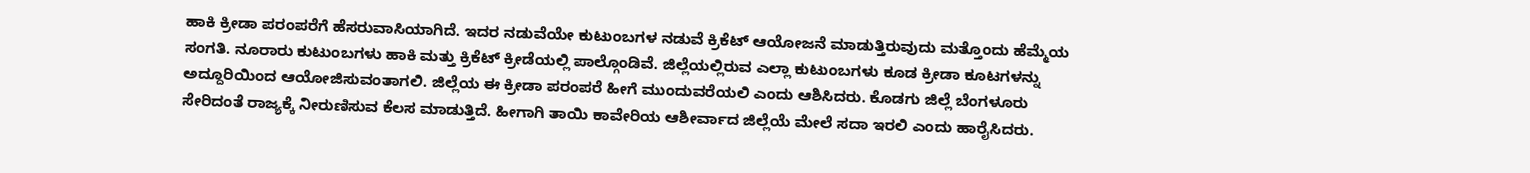ಹಾಕಿ ಕ್ರೀಡಾ ಪರಂಪರೆಗೆ ಹೆಸರುವಾಸಿಯಾಗಿದೆ. ಇದರ ನಡುವೆಯೇ ಕುಟುಂಬಗಳ ನಡುವೆ ಕ್ರಿಕೆಟ್ ಆಯೋಜನೆ ಮಾಡುತ್ತಿರುವುದು ಮತ್ತೊಂದು ಹೆಮ್ಮೆಯ ಸಂಗತಿ. ನೂರಾರು ಕುಟುಂಬಗಳು ಹಾಕಿ ಮತ್ತು ಕ್ರಿಕೆಟ್ ಕ್ರೀಡೆಯಲ್ಲಿ ಪಾಲ್ಗೊಂಡಿವೆ. ಜಿಲ್ಲೆಯಲ್ಲಿರುವ ಎಲ್ಲಾ ಕುಟುಂಬಗಳು ಕೂಡ ಕ್ರೀಡಾ ಕೂಟಗಳನ್ನು ಅದ್ದೂರಿಯಿಂದ ಆಯೋಜಿಸುವಂತಾಗಲಿ. ಜಿಲ್ಲೆಯ ಈ ಕ್ರೀಡಾ ಪರಂಪರೆ ಹೀಗೆ ಮುಂದುವರೆಯಲಿ ಎಂದು ಆಶಿಸಿದರು. ಕೊಡಗು ಜಿಲ್ಲೆ ಬೆಂಗಳೂರು ಸೇರಿದಂತೆ ರಾಜ್ಯಕ್ಕೆ ನೀರುಣಿಸುವ ಕೆಲಸ ಮಾಡುತ್ತಿದೆ. ಹೀಗಾಗಿ ತಾಯಿ ಕಾವೇರಿಯ ಆಶೀರ್ವಾದ ಜಿಲ್ಲೆಯೆ ಮೇಲೆ ಸದಾ ಇರಲಿ ಎಂದು ಹಾರೈಸಿದರು.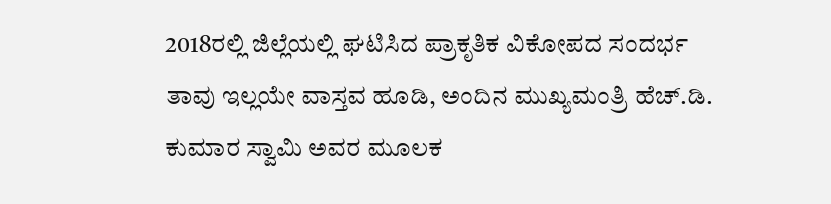2018ರಲ್ಲಿ ಜಿಲ್ಲೆಯಲ್ಲಿ ಘಟಿಸಿದ ಪ್ರಾಕೃತಿಕ ವಿಕೋಪದ ಸಂದರ್ಭ ತಾವು ಇಲ್ಲಯೇ ವಾಸ್ತವ ಹೂಡಿ, ಅಂದಿನ ಮುಖ್ಯಮಂತ್ರಿ ಹೆಚ್.ಡಿ. ಕುಮಾರ ಸ್ವಾಮಿ ಅವರ ಮೂಲಕ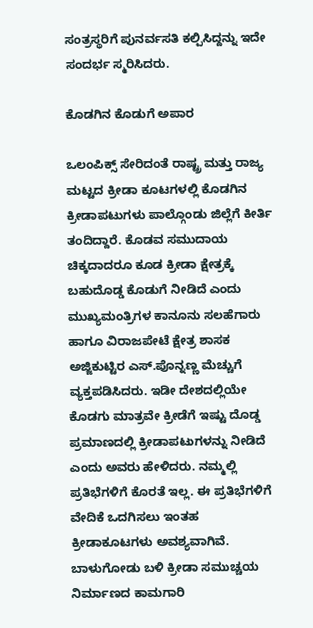ಸಂತ್ರಸ್ಥರಿಗೆ ಪುನರ್ವಸತಿ ಕಲ್ಪಿಸಿದ್ದನ್ನು ಇದೇ ಸಂದರ್ಭ ಸ್ಮರಿಸಿದರು.

ಕೊಡಗಿನ ಕೊಡುಗೆ ಅಪಾರ

ಒಲಂಪಿಕ್ಸ್ ಸೇರಿದಂತೆ ರಾಷ್ಟ್ರ ಮತ್ತು ರಾಜ್ಯ ಮಟ್ಟದ ಕ್ರೀಡಾ ಕೂಟಗಳಲ್ಲಿ ಕೊಡಗಿನ ಕ್ರೀಡಾಪಟುಗಳು ಪಾಲ್ಗೊಂಡು ಜಿಲ್ಲೆಗೆ ಕೀರ್ತಿ ತಂದಿದ್ದಾರೆ. ಕೊಡವ ಸಮುದಾಯ ಚಿಕ್ಕದಾದರೂ ಕೂಡ ಕ್ರೀಡಾ ಕ್ಷೇತ್ರಕ್ಕೆ ಬಹುದೊಡ್ಡ ಕೊಡುಗೆ ನೀಡಿದೆ ಎಂದು ಮುಖ್ಯಮಂತ್ರಿಗಳ ಕಾನೂನು ಸಲಹೆಗಾರು ಹಾಗೂ ವಿರಾಜಪೇಟೆ ಕ್ಷೇತ್ರ ಶಾಸಕ ಅಜ್ಜಿಕುಟ್ಟಿರ ಎಸ್.ಪೊನ್ನಣ್ಣ ಮೆಚ್ಚುಗೆ ವ್ಯಕ್ತಪಡಿಸಿದರು. ಇಡೀ ದೇಶದಲ್ಲಿಯೇ ಕೊಡಗು ಮಾತ್ರವೇ ಕ್ರೀಡೆಗೆ ಇಷ್ಟು ದೊಡ್ಡ ಪ್ರಮಾಣದಲ್ಲಿ ಕ್ರೀಡಾಪಟುಗಳನ್ನು ನೀಡಿದೆ ಎಂದು ಅವರು ಹೇಳಿದರು. ನಮ್ಮಲ್ಲಿ ಪ್ರತಿಭೆಗಳಿಗೆ ಕೊರತೆ ಇಲ್ಲ. ಈ ಪ್ರತಿಭೆಗಳಿಗೆ ವೇದಿಕೆ ಒದಗಿಸಲು ಇಂತಹ ಕ್ರೀಡಾಕೂಟಗಳು ಅವಶ್ಯವಾಗಿವೆ. ಬಾಳುಗೋಡು ಬಳಿ ಕ್ರೀಡಾ ಸಮುಚ್ಚಯ ನಿರ್ಮಾಣದ ಕಾಮಗಾರಿ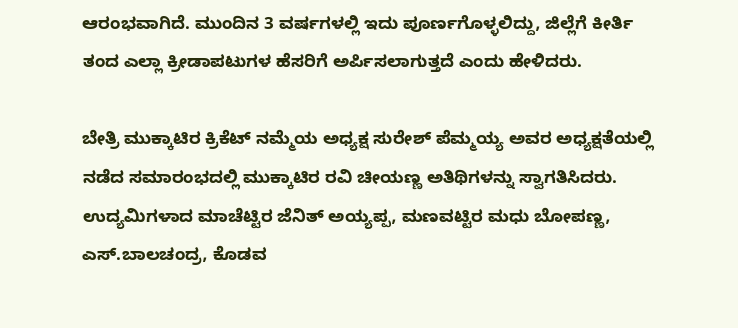ಆರಂಭವಾಗಿದೆ. ಮುಂದಿನ 3 ವರ್ಷಗಳಲ್ಲಿ ಇದು ಪೂರ್ಣಗೊಳ್ಳಲಿದ್ದು, ಜಿಲ್ಲೆಗೆ ಕೀರ್ತಿ ತಂದ ಎಲ್ಲಾ ಕ್ರೀಡಾಪಟುಗಳ ಹೆಸರಿಗೆ ಅರ್ಪಿಸಲಾಗುತ್ತದೆ ಎಂದು ಹೇಳಿದರು.

ಬೇತ್ರಿ ಮುಕ್ಕಾಟಿರ ಕ್ರಿಕೆಟ್ ನಮ್ಮೆಯ ಅಧ್ಯಕ್ಷ ಸುರೇಶ್ ಪೆಮ್ಮಯ್ಯ ಅವರ ಅಧ್ಯಕ್ಷತೆಯಲ್ಲಿ ನಡೆದ ಸಮಾರಂಭದಲ್ಲಿ ಮುಕ್ಕಾಟಿರ ರವಿ ಚೀಯಣ್ಣ ಅತಿಥಿಗಳನ್ನು ಸ್ವಾಗತಿಸಿದರು. ಉದ್ಯಮಿಗಳಾದ ಮಾಚೆಟ್ಟಿರ ಜೆನಿತ್ ಅಯ್ಯಪ್ಪ, ಮಣವಟ್ಟಿರ ಮಧು ಬೋಪಣ್ಣ, ಎಸ್.ಬಾಲಚಂದ್ರ, ಕೊಡವ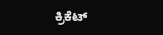ಕ್ರಿಕೆಟ್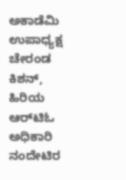ಅಕಾಡೆಮಿ ಉಪಾಧ್ಯಕ್ಷ ಚೇರಂಡ ಕಿಶನ್, ಹಿರಿಯ ಆರ್‌ಟಿಓ ಅಧಿಕಾರಿ ನಂದೇಟಿರ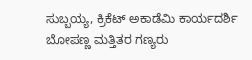ಸುಬ್ಬಯ್ಯ, ಕ್ರಿಕೆಟ್ ಅಕಾಡೆಮಿ ಕಾರ್ಯದರ್ಶಿ ಬೋಪಣ್ಣ ಮತ್ತಿತರ ಗಣ್ಯರು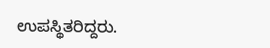ಉಪಸ್ಥಿತರಿದ್ದರು.